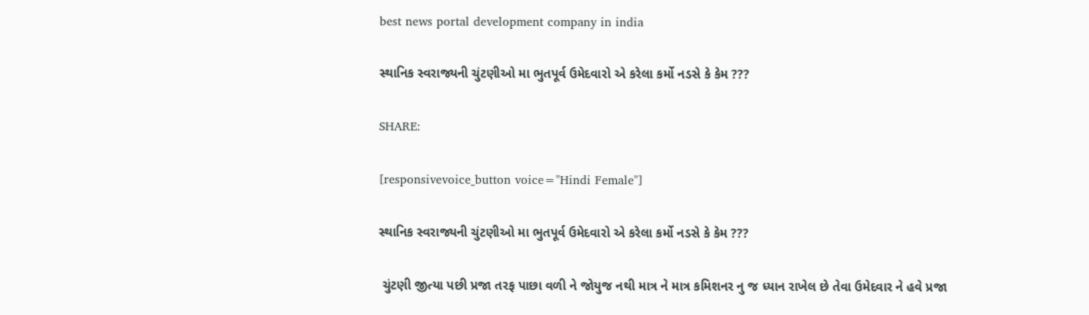best news portal development company in india

સ્થાનિક સ્વરાજ્યની ચુંટણીઓ મા ભુતપૂર્વ ઉમેદવારો એ કરેલા કર્મો નડસે કે કેમ ???

SHARE:

[responsivevoice_button voice="Hindi Female"]

સ્થાનિક સ્વરાજ્યની ચુંટણીઓ મા ભુતપૂર્વ ઉમેદવારો એ કરેલા કર્મો નડસે કે કેમ ???

 ચુંટણી જીત્યા પછી પ્રજા તરફ પાછા વળી ને જોયુજ નથી માત્ર ને માત્ર કમિશનર નુ જ ધ્યાન રાખેલ છે તેવા ઉમેદવાર ને હવે પ્રજા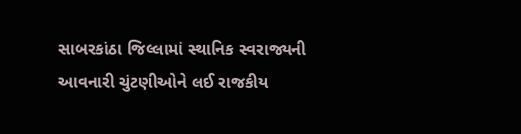સાબરકાંઠા જિલ્લામાં સ્થાનિક સ્વરાજ્યની આવનારી ચુંટણીઓને લઈ રાજકીય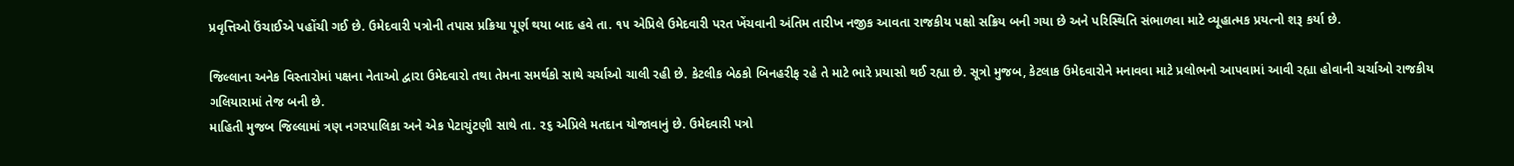પ્રવૃત્તિઓ ઉંચાઈએ પહોંચી ગઈ છે. ઉમેદવારી પત્રોની તપાસ પ્રક્રિયા પૂર્ણ થયા બાદ હવે તા. ૧૫ એપ્રિલે ઉમેદવારી પરત ખેંચવાની અંતિમ તારીખ નજીક આવતા રાજકીય પક્ષો સક્રિય બની ગયા છે અને પરિસ્થિતિ સંભાળવા માટે વ્યૂહાત્મક પ્રયત્નો શરૂ કર્યા છે.

જિલ્લાના અનેક વિસ્તારોમાં પક્ષના નેતાઓ દ્વારા ઉમેદવારો તથા તેમના સમર્થકો સાથે ચર્ચાઓ ચાલી રહી છે. કેટલીક બેઠકો બિનહરીફ રહે તે માટે ભારે પ્રયાસો થઈ રહ્યા છે. સૂત્રો મુજબ, કેટલાક ઉમેદવારોને મનાવવા માટે પ્રલોભનો આપવામાં આવી રહ્યા હોવાની ચર્ચાઓ રાજકીય ગલિયારામાં તેજ બની છે.
માહિતી મુજબ જિલ્લામાં ત્રણ નગરપાલિકા અને એક પેટાચુંટણી સાથે તા. ૨૬ એપ્રિલે મતદાન યોજાવાનું છે. ઉમેદવારી પત્રો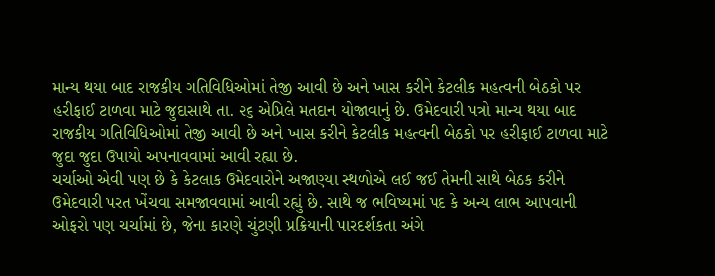માન્ય થયા બાદ રાજકીય ગતિવિધિઓમાં તેજી આવી છે અને ખાસ કરીને કેટલીક મહત્વની બેઠકો પર હરીફાઈ ટાળવા માટે જુદાસાથે તા. ૨૬ એપ્રિલે મતદાન યોજાવાનું છે. ઉમેદવારી પત્રો માન્ય થયા બાદ રાજકીય ગતિવિધિઓમાં તેજી આવી છે અને ખાસ કરીને કેટલીક મહત્વની બેઠકો પર હરીફાઈ ટાળવા માટે જુદા જુદા ઉપાયો અપનાવવામાં આવી રહ્યા છે.
ચર્ચાઓ એવી પણ છે કે કેટલાક ઉમેદવારોને અજાણ્યા સ્થળોએ લઈ જઈ તેમની સાથે બેઠક કરીને ઉમેદવારી પરત ખેંચવા સમજાવવામાં આવી રહ્યું છે. સાથે જ ભવિષ્યમાં પદ કે અન્ય લાભ આપવાની ઓફરો પણ ચર્ચામાં છે, જેના કારણે ચુંટણી પ્રક્રિયાની પારદર્શકતા અંગે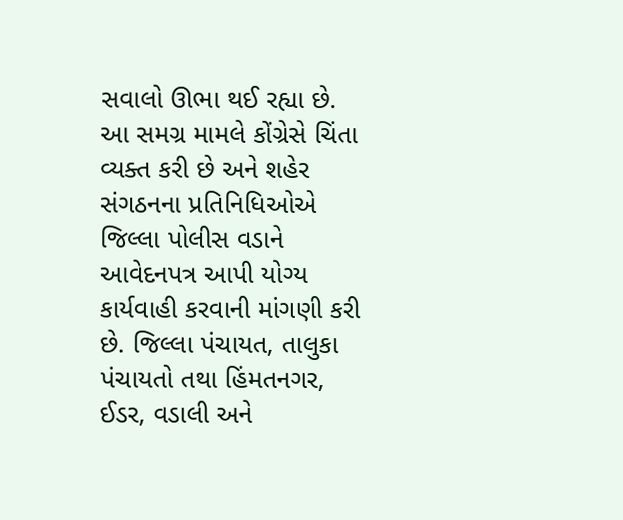સવાલો ઊભા થઈ રહ્યા છે.
આ સમગ્ર મામલે કોંગ્રેસે ચિંતા વ્યક્ત કરી છે અને શહેર સંગઠનના પ્રતિનિધિઓએ જિલ્લા પોલીસ વડાને આવેદનપત્ર આપી યોગ્ય કાર્યવાહી કરવાની માંગણી કરી છે. જિલ્લા પંચાયત, તાલુકા પંચાયતો તથા હિંમતનગર, ઈડર, વડાલી અને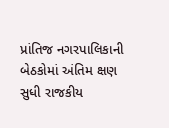પ્રાંતિજ નગરપાલિકાની બેઠકોમાં અંતિમ ક્ષણ સુધી રાજકીય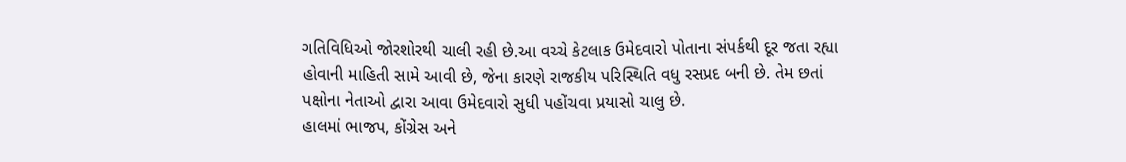ગતિવિધિઓ જોરશોરથી ચાલી રહી છે.આ વચ્ચે કેટલાક ઉમેદવારો પોતાના સંપર્કથી દૂર જતા રહ્યા હોવાની માહિતી સામે આવી છે, જેના કારણે રાજકીય પરિસ્થિતિ વધુ રસપ્રદ બની છે. તેમ છતાં પક્ષોના નેતાઓ દ્વારા આવા ઉમેદવારો સુધી પહોંચવા પ્રયાસો ચાલુ છે.
હાલમાં ભાજપ, કોંગ્રેસ અને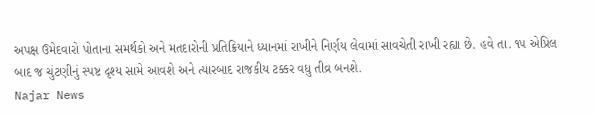અપક્ષ ઉમેદવારો પોતાના સમર્થકો અને મતદારોની પ્રતિક્રિયાને ધ્યાનમાં રાખીને નિર્ણય લેવામાં સાવચેતી રાખી રહ્યા છે. હવે તા. ૧૫ એપ્રિલ બાદ જ ચુંટણીનું સ્પષ્ટ દૃશ્ય સામે આવશે અને ત્યારબાદ રાજકીય ટક્કર વધુ તીવ્ર બનશે.
Najar News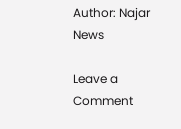Author: Najar News

Leave a Comment